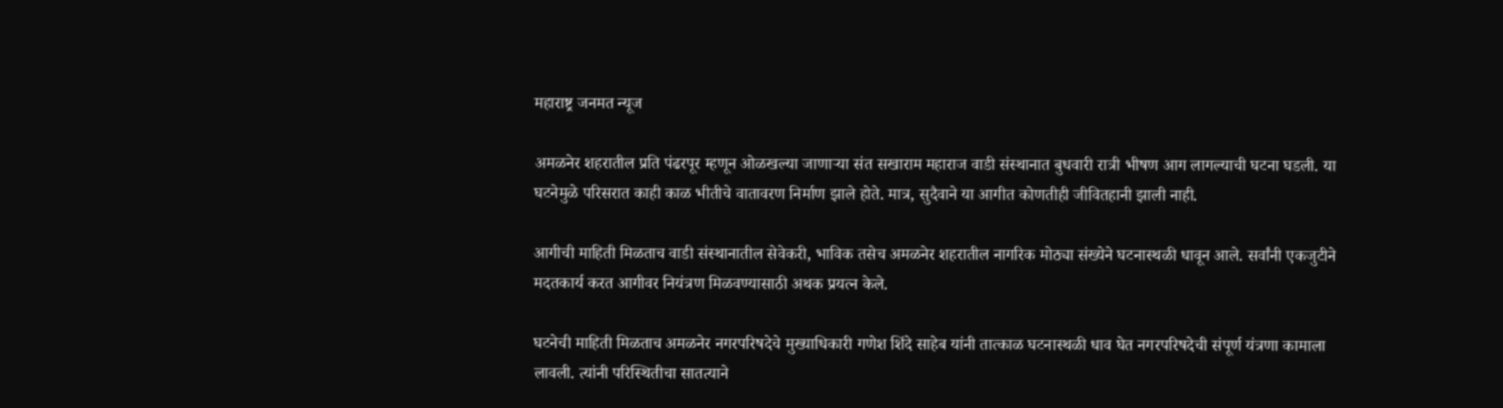महाराष्ट्र जनमत न्यूज

अमळनेर शहरातील प्रति पंढरपूर म्हणून ओळखल्या जाणाऱ्या संत सखाराम महाराज वाडी संस्थानात बुधवारी रात्री भीषण आग लागल्याची घटना घडली. या घटनेमुळे परिसरात काही काळ भीतीचे वातावरण निर्माण झाले होते. मात्र, सुदैवाने या आगीत कोणतीही जीवितहानी झाली नाही.

आगीची माहिती मिळताच वाडी संस्थानातील सेवेकरी, भाविक तसेच अमळनेर शहरातील नागरिक मोठ्या संख्येने घटनास्थळी धावून आले. सर्वांनी एकजुटीने मदतकार्य करत आगीवर नियंत्रण मिळवण्यासाठी अथक प्रयत्न केले.

घटनेची माहिती मिळताच अमळनेर नगरपरिषदेचे मुख्याधिकारी गणेश शिंदे साहेब यांनी तात्काळ घटनास्थळी धाव घेत नगरपरिषदेची संपूर्ण यंत्रणा कामाला लावली. त्यांनी परिस्थितीचा सातत्याने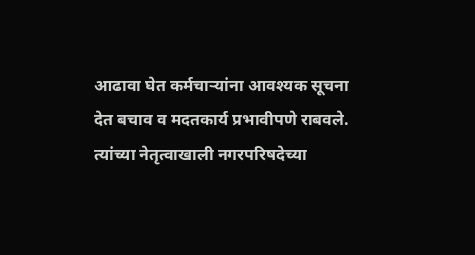आढावा घेत कर्मचाऱ्यांना आवश्यक सूचना देत बचाव व मदतकार्य प्रभावीपणे राबवले. त्यांच्या नेतृत्वाखाली नगरपरिषदेच्या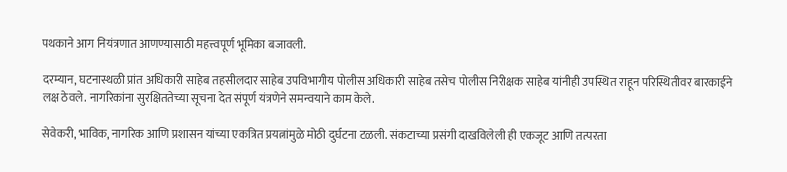पथकाने आग नियंत्रणात आणण्यासाठी महत्त्वपूर्ण भूमिका बजावली.

दरम्यान, घटनास्थळी प्रांत अधिकारी साहेब तहसीलदार साहेब उपविभागीय पोलीस अधिकारी साहेब तसेच पोलीस निरीक्षक साहेब यांनीही उपस्थित राहून परिस्थितीवर बारकाईने लक्ष ठेवले. नागरिकांना सुरक्षिततेच्या सूचना देत संपूर्ण यंत्रणेने समन्वयाने काम केले.

सेवेकरी, भाविक, नागरिक आणि प्रशासन यांच्या एकत्रित प्रयत्नांमुळे मोठी दुर्घटना टळली. संकटाच्या प्रसंगी दाखविलेली ही एकजूट आणि तत्परता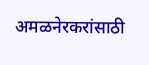अमळनेरकरांसाठी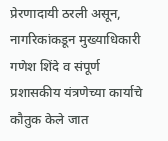प्रेरणादायी ठरली असून, नागरिकांकडून मुख्याधिकारी गणेश शिंदे व संपूर्ण प्रशासकीय यंत्रणेच्या कार्याचे कौतुक केले जात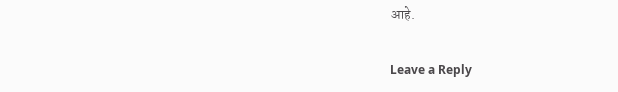आहे.

Leave a Reply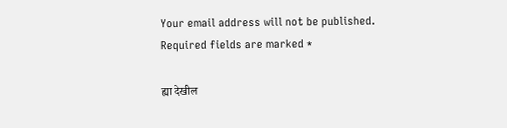Your email address will not be published. Required fields are marked *

ह्या देखील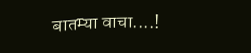बातम्या वाचा....!